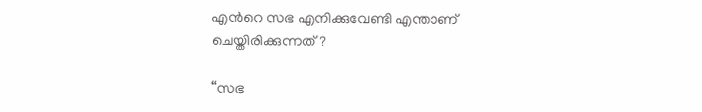എന്‍റെ സഭ എനിക്കുവേണ്ടി എന്താണ് ചെയ്തിരിക്കുന്നത്?

“സഭ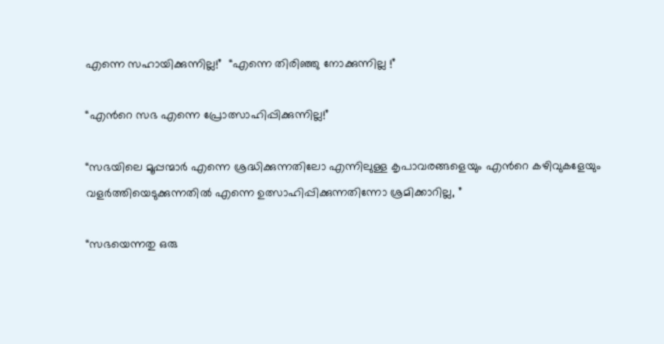എന്നെ സഹായിക്കുന്നില്ല!”  “എന്നെ തിരിഞ്ഞു നോക്കുന്നില്ല !”

“എന്‍റെ സഭ എന്നെ പ്രോത്സാഹിപ്പിക്കുന്നില്ല!”

“സഭയിലെ മൂപ്പന്മാര്‍ എന്നെ ശ്രദ്ധിക്കുന്നതിലോ എന്നിലുള്ള കൃപാവരങ്ങളെയും എന്‍റെ കഴിവുകളേയും വളര്‍ത്തിയെടുക്കുന്നതില്‍ എന്നെ ഉത്സാഹിപ്പിക്കുന്നതിന്നോ ശ്രമിക്കാറില്ല, ”

“സഭയെന്നതു ഒരു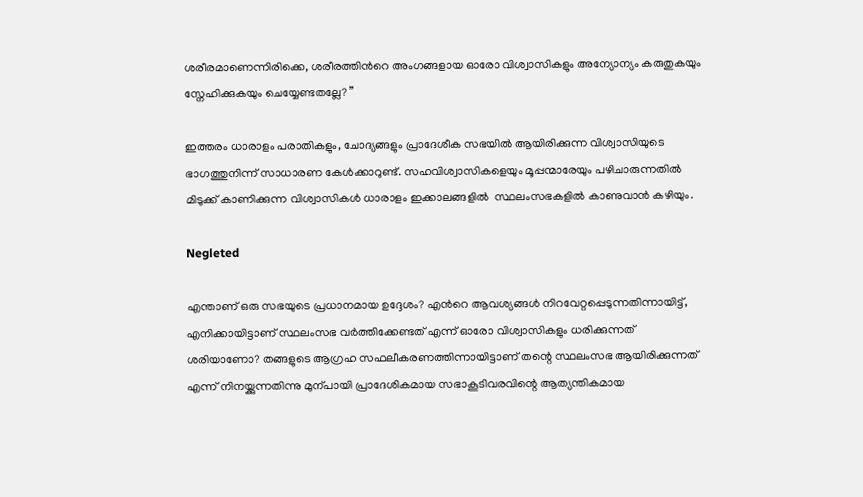ശരീരമാണെന്നിരിക്കെ, ശരീരത്തിന്‍റെ അംഗങ്ങളായ ഓരോ വിശ്വാസികളും അന്യോന്യം കരുതുകയും സ്നേഹിക്കുകയും ചെയ്യേണ്ടതല്ലേ? ”

ഇത്തരം ധാരാളം പരാതികളും, ചോദ്യങ്ങളും പ്രാദേശീക സഭയില്‍ ആയിരിക്കുന്ന വിശ്വാസിയുടെ ഭാഗത്തുനിന്ന് സാധാരണ കേള്‍ക്കാറുണ്ട്. സഹവിശ്വാസികളെയും മൂപ്പന്മാരേയും പഴിചാരുന്നതില്‍ മിടുക്ക് കാണിക്കുന്ന വിശ്വാസികള്‍ ധാരാളം ഇക്കാലങ്ങളില്‍  സ്ഥലംസഭകളില്‍ കാണുവാന്‍ കഴിയും.

Negleted

എന്താണ് ഒരു സഭയുടെ പ്രധാനമായ ഉദ്ദേശം? എന്‍റെ ആവശ്യങ്ങള്‍ നിറവേറ്റപ്പെടുന്നതിന്നായിട്ട്, എനിക്കായിട്ടാണ് സ്ഥലംസഭ വര്‍ത്തിക്കേണ്ടത് എന്ന് ഓരോ വിശ്വാസികളും ധരിക്കുന്നത് ശരിയാണോ? തങ്ങളുടെ ആഗ്രഹ സഫലീകരണത്തിന്നായിട്ടാണ് തന്റെ സ്ഥലംസഭ ആയിരിക്കുന്നത് എന്ന് നിനയ്ക്കുന്നതിന്നു മുന്പായി പ്രാദേശികമായ സഭാകൂടിവരവിന്റെ ആത്യന്തികമായ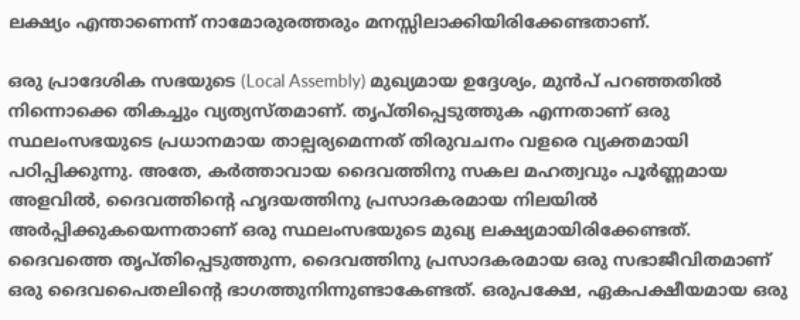ലക്ഷ്യം എന്താണെന്ന് നാമോരുരത്തരും മനസ്സിലാക്കിയിരിക്കേണ്ടതാണ്.

ഒരു പ്രാദേശിക സഭയുടെ (Local Assembly) മുഖ്യമായ ഉദ്ദേശ്യം, മുന്‍പ് പറഞ്ഞതില്‍ നിന്നൊക്കെ തികച്ചും വ്യത്യസ്തമാണ്. തൃപ്തിപ്പെടുത്തുക എന്നതാണ് ഒരു സ്ഥലംസഭയുടെ പ്രധാനമായ താല്പര്യമെന്നത് തിരുവചനം വളരെ വ്യക്തമായി പഠിപ്പിക്കുന്നു. അതേ, കര്‍ത്താവായ ദൈവത്തിനു സകല മഹത്വവും പൂര്‍ണ്ണമായ അളവില്‍, ദൈവത്തിന്‍റെ ഹൃദയത്തിനു പ്രസാദകരമായ നിലയില്‍ അര്‍പ്പിക്കുകയെന്നതാണ് ഒരു സ്ഥലംസഭയുടെ മുഖ്യ ലക്ഷ്യമായിരിക്കേണ്ടത്. ദൈവത്തെ തൃപ്തിപ്പെടുത്തുന്ന, ദൈവത്തിനു പ്രസാദകരമായ ഒരു സഭാജീവിതമാണ് ഒരു ദൈവപൈതലിന്റെ ഭാഗത്തുനിന്നുണ്ടാകേണ്ടത്. ഒരുപക്ഷേ, ഏകപക്ഷീയമായ ഒരു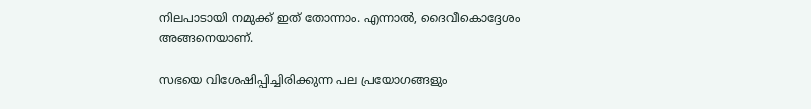നിലപാടായി നമുക്ക് ഇത് തോന്നാം. എന്നാല്‍, ദൈവീകൊദ്ദേശം അങ്ങനെയാണ്.

സഭയെ വിശേഷിപ്പിച്ചിരിക്കുന്ന പല പ്രയോഗങ്ങളും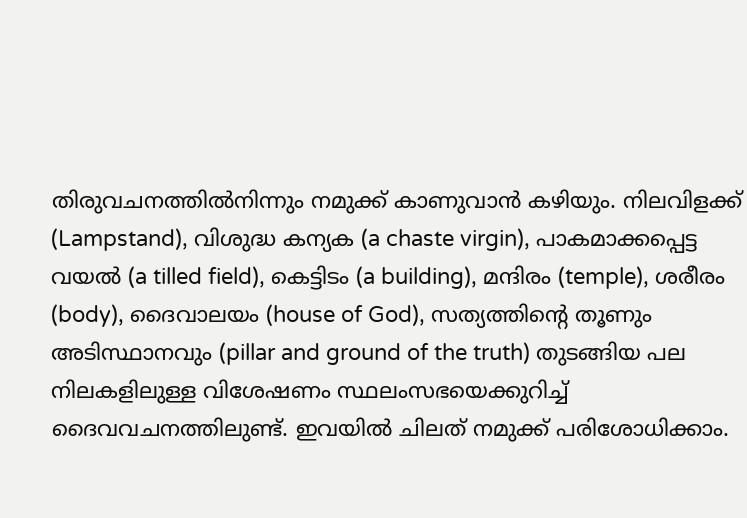തിരുവചനത്തില്‍നിന്നും നമുക്ക് കാണുവാന്‍ കഴിയും. നിലവിളക്ക് (Lampstand), വിശുദ്ധ കന്യക (a chaste virgin), പാകമാക്കപ്പെട്ട വയല്‍ (a tilled field), കെട്ടിടം (a building), മന്ദിരം (temple), ശരീരം (body), ദൈവാലയം (house of God), സത്യത്തിന്‍റെ തൂണും അടിസ്ഥാനവും (pillar and ground of the truth) തുടങ്ങിയ പല നിലകളിലുള്ള വിശേഷണം സ്ഥലംസഭയെക്കുറിച്ച് ദൈവവചനത്തിലുണ്ട്. ഇവയില്‍ ചിലത് നമുക്ക് പരിശോധിക്കാം.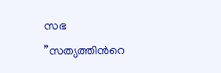സഭ ”സത്യത്തിന്‍റെ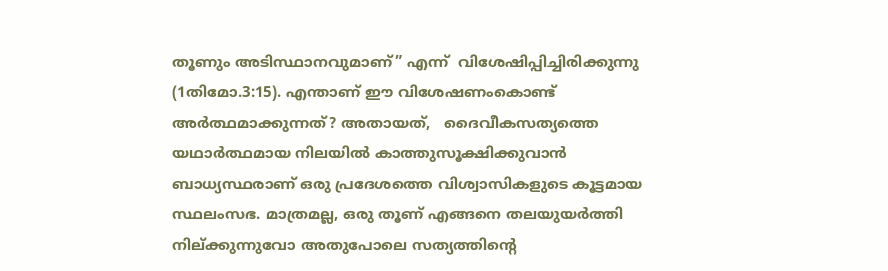തൂണും അടിസ്ഥാനവുമാണ്” എന്ന്  വിശേഷിപ്പിച്ചിരിക്കുന്നു (1തിമോ.3:15). എന്താണ് ഈ വിശേഷണംകൊണ്ട് അര്‍ത്ഥമാക്കുന്നത്? അതായത്,   ദൈവീകസത്യത്തെ യഥാര്‍ത്ഥമായ നിലയില്‍ കാത്തുസൂക്ഷിക്കുവാന്‍ ബാധ്യസ്ഥരാണ് ഒരു പ്രദേശത്തെ വിശ്വാസികളുടെ കൂട്ടമായ സ്ഥലംസഭ. മാത്രമല്ല, ഒരു തൂണ് എങ്ങനെ തലയുയര്‍ത്തി നില്ക്കുന്നുവോ അതുപോലെ സത്യത്തിന്‍റെ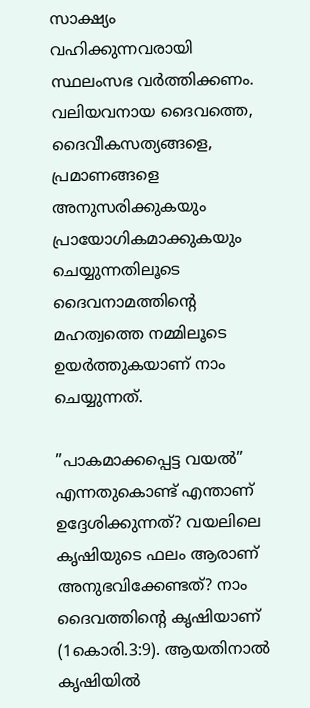സാക്ഷ്യം വഹിക്കുന്നവരായി സ്ഥലംസഭ വര്‍ത്തിക്കണം. വലിയവനായ ദൈവത്തെ, ദൈവീകസത്യങ്ങളെ, പ്രമാണങ്ങളെ അനുസരിക്കുകയും പ്രായോഗികമാക്കുകയും ചെയ്യുന്നതിലൂടെ ദൈവനാമത്തിന്റെ മഹത്വത്തെ നമ്മിലൂടെ ഉയര്‍ത്തുകയാണ് നാം ചെയ്യുന്നത്.

”പാകമാക്കപ്പെട്ട വയല്‍” എന്നതുകൊണ്ട്‌ എന്താണ് ഉദ്ദേശിക്കുന്നത്? വയലിലെ കൃഷിയുടെ ഫലം ആരാണ് അനുഭവിക്കേണ്ടത്? നാം ദൈവത്തിന്‍റെ കൃഷിയാണ് (1കൊരി.3:9). ആയതിനാല്‍ കൃഷിയില്‍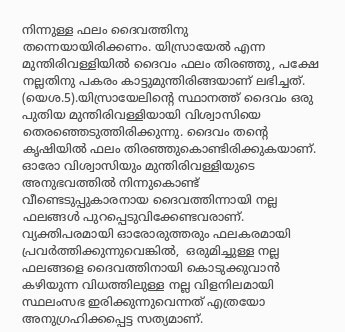നിന്നുള്ള ഫലം ദൈവത്തിനു തന്നെയായിരിക്കണം. യിസ്രായേല്‍ എന്ന മുന്തിരിവള്ളിയില്‍ ദൈവം ഫലം തിരഞ്ഞു, പക്ഷേ നല്ലതിനു പകരം കാട്ടുമുന്തിരിങ്ങയാണ് ലഭിച്ചത്. (യെശ.5).യിസ്രായേലിന്റെ സ്ഥാനത്ത് ദൈവം ഒരു പുതിയ മുന്തിരിവള്ളിയായി വിശ്വാസിയെ തെരഞ്ഞെടുത്തിരിക്കുന്നു. ദൈവം തന്‍റെ കൃഷിയില്‍ ഫലം തിരഞ്ഞുകൊണ്ടിരിക്കുകയാണ്. ഓരോ വിശ്വാസിയും മുന്തിരിവള്ളിയുടെ അനുഭവത്തില്‍ നിന്നുകൊണ്ട് വീണ്ടെടുപ്പുകാരനായ ദൈവത്തിന്നായി നല്ല ഫലങ്ങള്‍ പുറപ്പെടുവിക്കേണ്ടവരാണ്. വ്യക്തിപരമായി ഓരോരുത്തരും ഫലകരമായി പ്രവര്‍ത്തിക്കുന്നുവെങ്കില്‍,  ഒരുമിച്ചുള്ള നല്ല ഫലങ്ങളെ ദൈവത്തിനായി കൊടുക്കുവാന്‍ കഴിയുന്ന വിധത്തിലുള്ള നല്ല വിളനിലമായി സ്ഥലംസഭ ഇരിക്കുന്നുവെന്നത് എത്രയോ അനുഗ്രഹിക്കപ്പെട്ട സത്യമാണ്.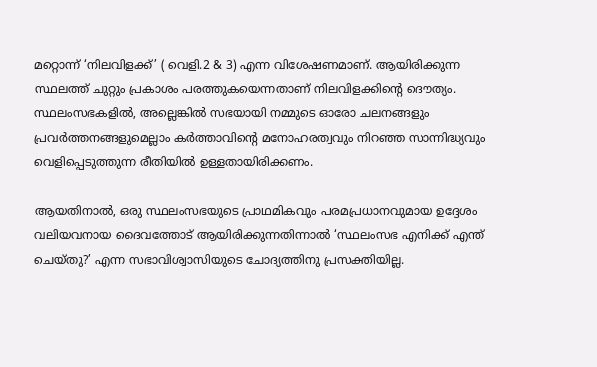മറ്റൊന്ന് ‘നിലവിളക്ക്’ ( വെളി.2 & 3) എന്ന വിശേഷണമാണ്. ആയിരിക്കുന്ന സ്ഥലത്ത് ചുറ്റും പ്രകാശം പരത്തുകയെന്നതാണ് നിലവിളക്കിന്റെ ദൌത്യം. സ്ഥലംസഭകളില്‍, അല്ലെങ്കില്‍ സഭയായി നമ്മുടെ ഓരോ ചലനങ്ങളും പ്രവര്‍ത്തനങ്ങളുമെല്ലാം കര്‍ത്താവിന്റെ മനോഹരത്വവും നിറഞ്ഞ സാന്നിദ്ധ്യവും വെളിപ്പെടുത്തുന്ന രീതിയില്‍ ഉള്ളതായിരിക്കണം.

ആയതിനാല്‍, ഒരു സ്ഥലംസഭയുടെ പ്രാഥമികവും പരമപ്രധാനവുമായ ഉദ്ദേശം വലിയവനായ ദൈവത്തോട് ആയിരിക്കുന്നതിന്നാല്‍ ‘സ്ഥലംസഭ എനിക്ക് എന്ത് ചെയ്തു?’ എന്ന സഭാവിശ്വാസിയുടെ ചോദ്യത്തിനു പ്രസക്തിയില്ല.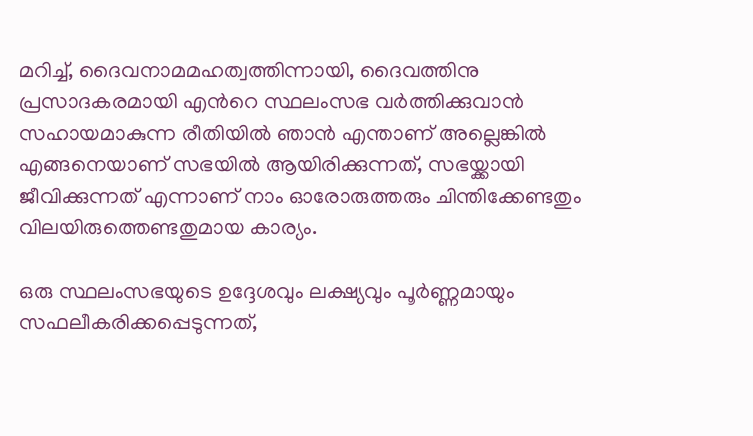മറിച്ച്, ദൈവനാമമഹത്വത്തിന്നായി, ദൈവത്തിനു പ്രസാദകരമായി എന്‍റെ സ്ഥലംസഭ വര്‍ത്തിക്കുവാന്‍ സഹായമാകുന്ന രീതിയില്‍ ഞാന്‍ എന്താണ് അല്ലെങ്കില്‍ എങ്ങനെയാണ് സഭയില്‍ ആയിരിക്കുന്നത്, സഭയ്ക്കായി ജീവിക്കുന്നത് എന്നാണ് നാം ഓരോരുത്തരും ചിന്തിക്കേണ്ടതും വിലയിരുത്തെണ്ടതുമായ കാര്യം.

ഒരു സ്ഥലംസഭയുടെ ഉദ്ദേശവും ലക്ഷ്യവും പൂര്‍ണ്ണമായും സഫലീകരിക്കപ്പെടുന്നത്,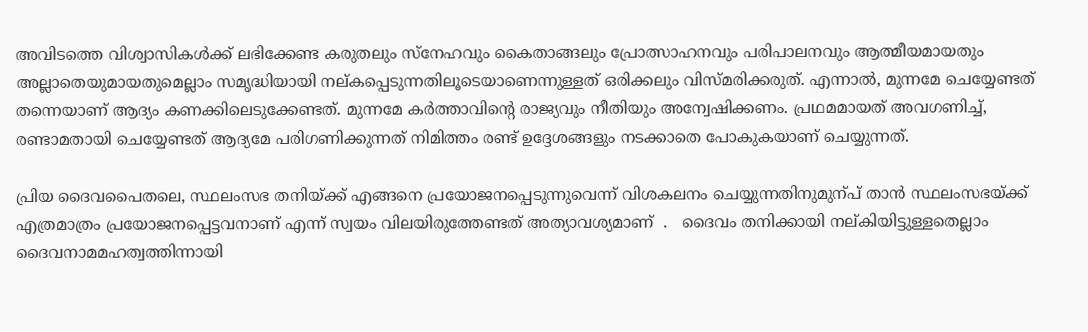അവിടത്തെ വിശ്വാസികള്‍ക്ക് ലഭിക്കേണ്ട കരുതലും സ്നേഹവും കൈതാങ്ങലും പ്രോത്സാഹനവും പരിപാലനവും ആത്മീയമായതും അല്ലാതെയുമായതുമെല്ലാം സമൃദ്ധിയായി നല്കപ്പെടുന്നതിലൂടെയാണെന്നുള്ളത് ഒരിക്കലും വിസ്മരിക്കരുത്. എന്നാല്‍, മുന്നമേ ചെയ്യേണ്ടത് തന്നെയാണ് ആദ്യം കണക്കിലെടുക്കേണ്ടത്. മുന്നമേ കര്‍ത്താവിന്റെ രാജ്യവും നീതിയും അന്വേഷിക്കണം. പ്രഥമമായത് അവഗണിച്ച്, രണ്ടാമതായി ചെയ്യേണ്ടത് ആദ്യമേ പരിഗണിക്കുന്നത് നിമിത്തം രണ്ട് ഉദ്ദേശങ്ങളും നടക്കാതെ പോകുകയാണ് ചെയ്യുന്നത്.

പ്രിയ ദൈവപൈതലെ, സ്ഥലംസഭ തനിയ്ക്ക് എങ്ങനെ പ്രയോജനപ്പെടുന്നുവെന്ന് വിശകലനം ചെയ്യുന്നതിനുമുന്പ് താന്‍ സ്ഥലംസഭയ്ക്ക് എത്രമാത്രം പ്രയോജനപ്പെട്ടവനാണ് എന്ന് സ്വയം വിലയിരുത്തേണ്ടത് അത്യാവശ്യമാണ്  .   ദൈവം തനിക്കായി നല്കിയിട്ടുള്ളതെല്ലാം ദൈവനാമമഹത്വത്തിന്നായി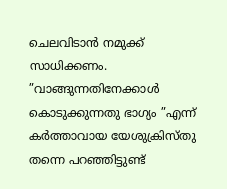ചെലവിടാന്‍ നമുക്ക് സാധിക്കണം. ”വാങ്ങുന്നതിനേക്കാള്‍ കൊടുക്കുന്നതു ഭാഗ്യം ”എന്ന് കര്‍ത്താവായ യേശുക്രിസ്തു തന്നെ പറഞ്ഞിട്ടുണ്ട്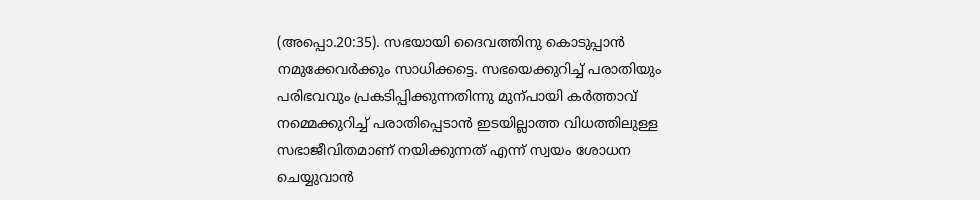(അപ്പൊ.20:35). സഭയായി ദൈവത്തിനു കൊടുപ്പാന്‍ നമുക്കേവര്‍ക്കും സാധിക്കട്ടെ. സഭയെക്കുറിച്ച് പരാതിയും പരിഭവവും പ്രകടിപ്പിക്കുന്നതിന്നു മുന്പായി കര്‍ത്താവ് നമ്മെക്കുറിച്ച് പരാതിപ്പെടാന്‍ ഇടയില്ലാത്ത വിധത്തിലുള്ള സഭാജീവിതമാണ്‌ നയിക്കുന്നത് എന്ന് സ്വയം ശോധന ചെയ്യുവാന്‍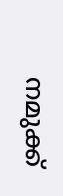നമുക്ക്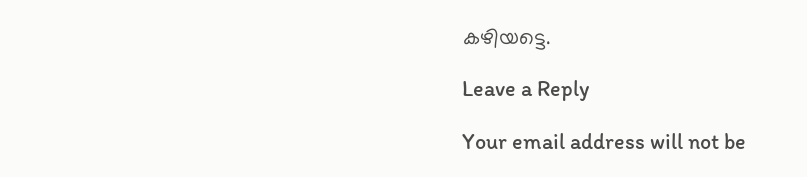കഴിയട്ടെ.

Leave a Reply

Your email address will not be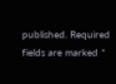published. Required fields are marked *